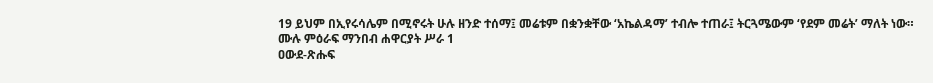19 ይህም በኢየሩሳሌም በሚኖሩት ሁሉ ዘንድ ተሰማ፤ መሬቱም በቋንቋቸው ‘አኬልዳማ’ ተብሎ ተጠራ፤ ትርጓሜውም ‘የደም መሬት’ ማለት ነው።
ሙሉ ምዕራፍ ማንበብ ሐዋርያት ሥራ 1
ዐውደ-ጽሑፍ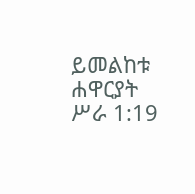ይመልከቱ ሐዋርያት ሥራ 1:19